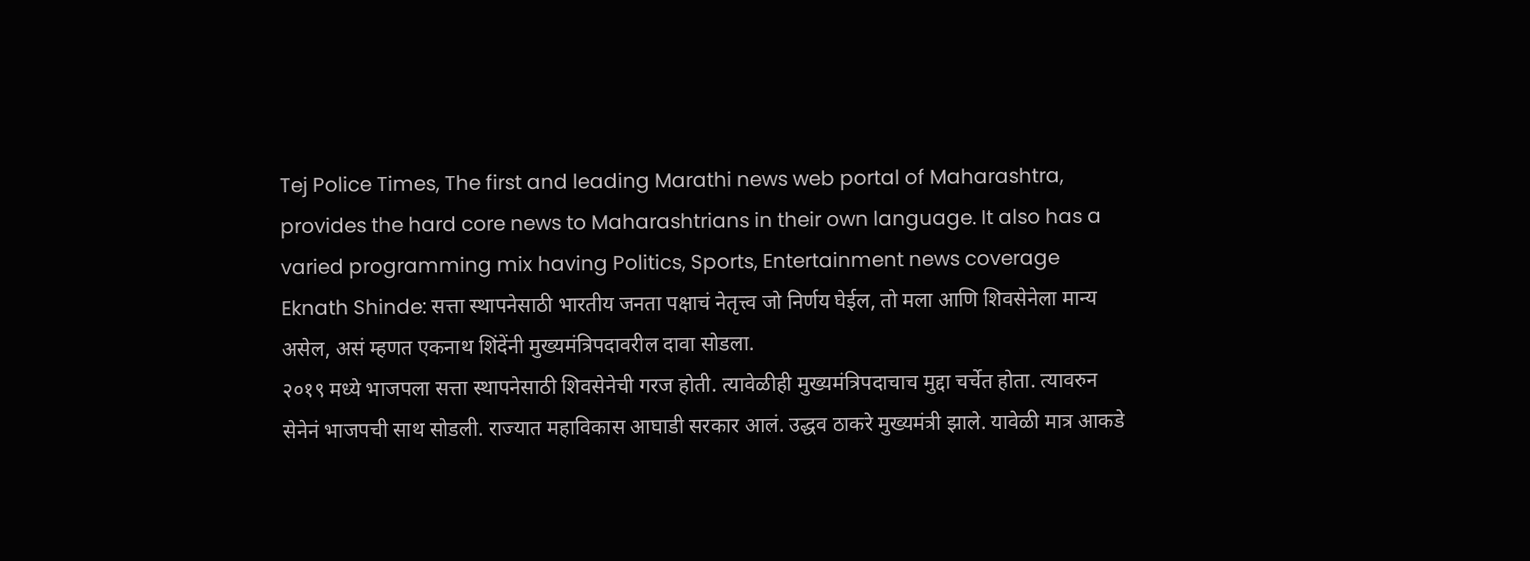Tej Police Times, The first and leading Marathi news web portal of Maharashtra, provides the hard core news to Maharashtrians in their own language. It also has a varied programming mix having Politics, Sports, Entertainment news coverage
Eknath Shinde: सत्ता स्थापनेसाठी भारतीय जनता पक्षाचं नेतृत्त्व जो निर्णय घेईल, तो मला आणि शिवसेनेला मान्य असेल, असं म्हणत एकनाथ शिंदेंनी मुख्यमंत्रिपदावरील दावा सोडला.
२०१९ मध्ये भाजपला सत्ता स्थापनेसाठी शिवसेनेची गरज होती. त्यावेळीही मुख्यमंत्रिपदाचाच मुद्दा चर्चेत होता. त्यावरुन सेनेनं भाजपची साथ सोडली. राज्यात महाविकास आघाडी सरकार आलं. उद्धव ठाकरे मुख्यमंत्री झाले. यावेळी मात्र आकडे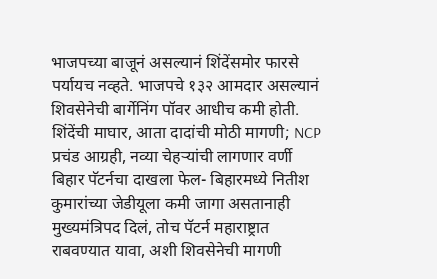भाजपच्या बाजूनं असल्यानं शिंदेंसमोर फारसे पर्यायच नव्हते. भाजपचे १३२ आमदार असल्यानं शिवसेनेची बार्गेनिंग पॉवर आधीच कमी होती.
शिंदेंची माघार, आता दादांची मोठी मागणी; NCP प्रचंड आग्रही, नव्या चेहऱ्यांची लागणार वर्णी
बिहार पॅटर्नचा दाखला फेल- बिहारमध्ये नितीश कुमारांच्या जेडीयूला कमी जागा असतानाही मुख्यमंत्रिपद दिलं, तोच पॅटर्न महाराष्ट्रात राबवण्यात यावा, अशी शिवसेनेची मागणी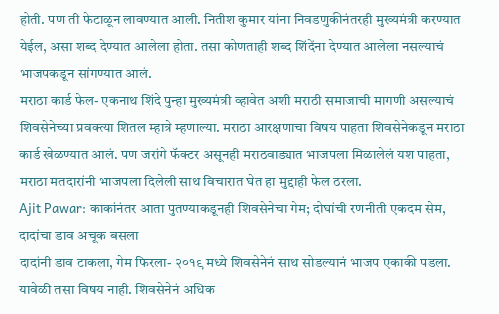होती. पण ती फेटाळून लावण्यात आली. नितीश कुमार यांना निवडणुकीनंतरही मुख्यमंत्री करण्यात येईल, असा शब्द देण्यात आलेला होता. तसा कोणताही शब्द शिंदेंना देण्यात आलेला नसल्याचं भाजपकडून सांगण्यात आलं.
मराठा कार्ड फेल- एकनाथ शिंदे पुन्हा मुख्यमंत्री व्हावेत अशी मराठी समाजाची मागणी असल्याचं शिवसेनेच्या प्रवक्त्या शितल म्हात्रे म्हणाल्या. मराठा आरक्षणाचा विषय पाहता शिवसेनेकडून मराठा कार्ड खेळण्यात आलं. पण जरांगे फॅक्टर असूनही मराठवाड्यात भाजपला मिळालेलं यश पाहता, मराठा मतदारांनी भाजपला दिलेली साथ विचारात घेत हा मुद्दाही फेल ठरला.
Ajit Pawar: काकांनंतर आता पुतण्याकडूनही शिवसेनेचा गेम; दोघांची रणनीती एकदम सेम, दादांचा डाव अचूक बसला
दादांनी डाव टाकला, गेम फिरला- २०१९ मध्ये शिवसेनेनं साथ सोडल्यानं भाजप एकाकी पडला. यावेळी तसा विषय नाही. शिवसेनेनं अधिक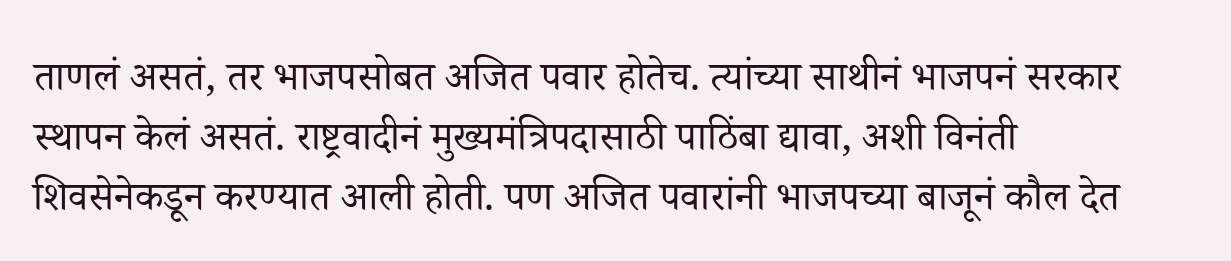ताणलं असतं, तर भाजपसोबत अजित पवार होतेच. त्यांच्या साथीनं भाजपनं सरकार स्थापन केलं असतं. राष्ट्रवादीनं मुख्यमंत्रिपदासाठी पाठिंबा द्यावा, अशी विनंती शिवसेनेकडून करण्यात आली होती. पण अजित पवारांनी भाजपच्या बाजूनं कौल देत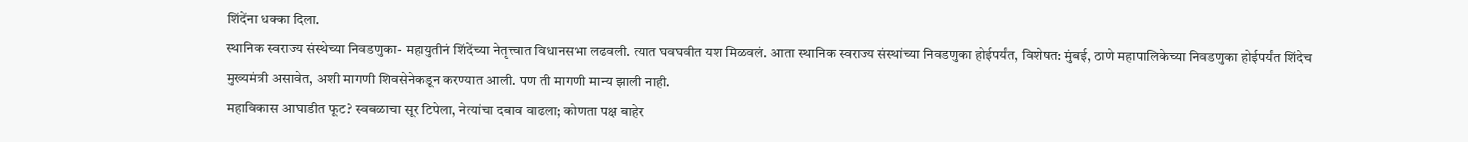शिंदेंना धक्का दिला.
स्थानिक स्वराज्य संस्थेच्या निवडणुका- महायुतीनं शिंदेंच्या नेतृत्त्वात विधानसभा लढवली. त्यात घवघवीत यश मिळवलं. आता स्थानिक स्वराज्य संस्थांच्या निवडणुका होईपर्यंत, विशेषत: मुंबई, ठाणे महापालिकेच्या निवडणुका होईपर्यंत शिंदेच मुख्यमंत्री असावेत, अशी मागणी शिवसेनेकडून करण्यात आली. पण ती मागणी मान्य झाली नाही.
महाविकास आघाडीत फूट? स्वबळाचा सूर टिपेला, नेत्यांचा दबाव वाढला; कोणता पक्ष बाहेर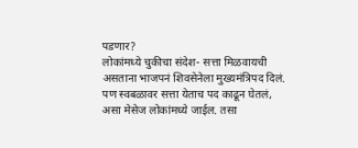पडणार?
लोकांमध्ये चुकीचा संदेश- सत्ता मिळवायची असताना भाजपनं शिवसेनेला मुख्यमंत्रिपद दिलं. पण स्वबळावर सत्ता येताच पद काढून घेतलं, असा मेसेज लोकांमध्ये जाईल. तसा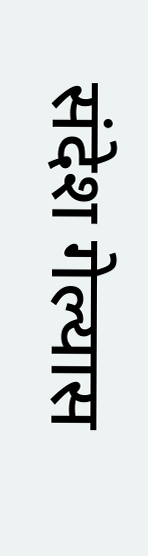संदेश गेल्यास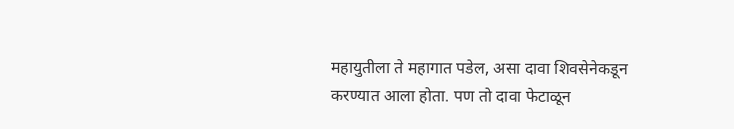महायुतीला ते महागात पडेल, असा दावा शिवसेनेकडून करण्यात आला होता. पण तो दावा फेटाळून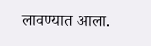लावण्यात आला.